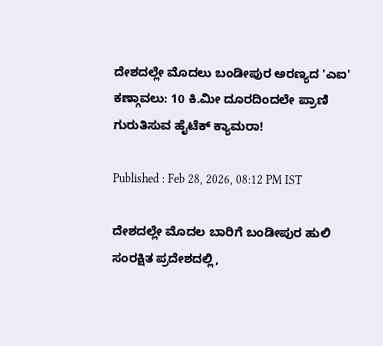ದೇಶದಲ್ಲೇ ಮೊದಲು ಬಂಡೀಪುರ ಅರಣ್ಯದ 'ಎಐ' ಕಣ್ಗಾವಲು: 10 ಕಿ.ಮೀ ದೂರದಿಂದಲೇ ಪ್ರಾಣಿ ಗುರುತಿಸುವ ಹೈಟೆಕ್ ಕ್ಯಾಮರಾ!

Published : Feb 28, 2026, 08:12 PM IST

ದೇಶದಲ್ಲೇ ಮೊದಲ ಬಾರಿಗೆ ಬಂಡೀಪುರ ಹುಲಿ ಸಂರಕ್ಷಿತ ಪ್ರದೇಶದಲ್ಲಿ,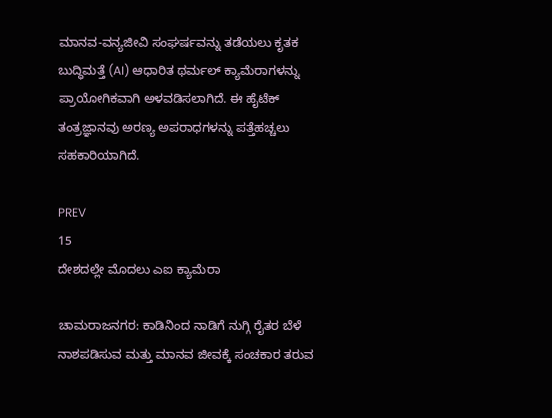ಮಾನವ-ವನ್ಯಜೀವಿ ಸಂಘರ್ಷವನ್ನು ತಡೆಯಲು ಕೃತಕ ಬುದ್ಧಿಮತ್ತೆ (AI) ಆಧಾರಿತ ಥರ್ಮಲ್ ಕ್ಯಾಮೆರಾಗಳನ್ನು ಪ್ರಾಯೋಗಿಕವಾಗಿ ಅಳವಡಿಸಲಾಗಿದೆ. ಈ ಹೈಟೆಕ್ ತಂತ್ರಜ್ಞಾನವು ಅರಣ್ಯ ಅಪರಾಧಗಳನ್ನು ಪತ್ತೆಹಚ್ಚಲು ಸಹಕಾರಿಯಾಗಿದೆ.

PREV
15
ದೇಶದಲ್ಲೇ ಮೊದಲು ಎಐ ಕ್ಯಾಮೆರಾ

ಚಾಮರಾಜನಗರ: ಕಾಡಿನಿಂದ ನಾಡಿಗೆ ನುಗ್ಗಿ ರೈತರ ಬೆಳೆ ನಾಶಪಡಿಸುವ ಮತ್ತು ಮಾನವ ಜೀವಕ್ಕೆ ಸಂಚಕಾರ ತರುವ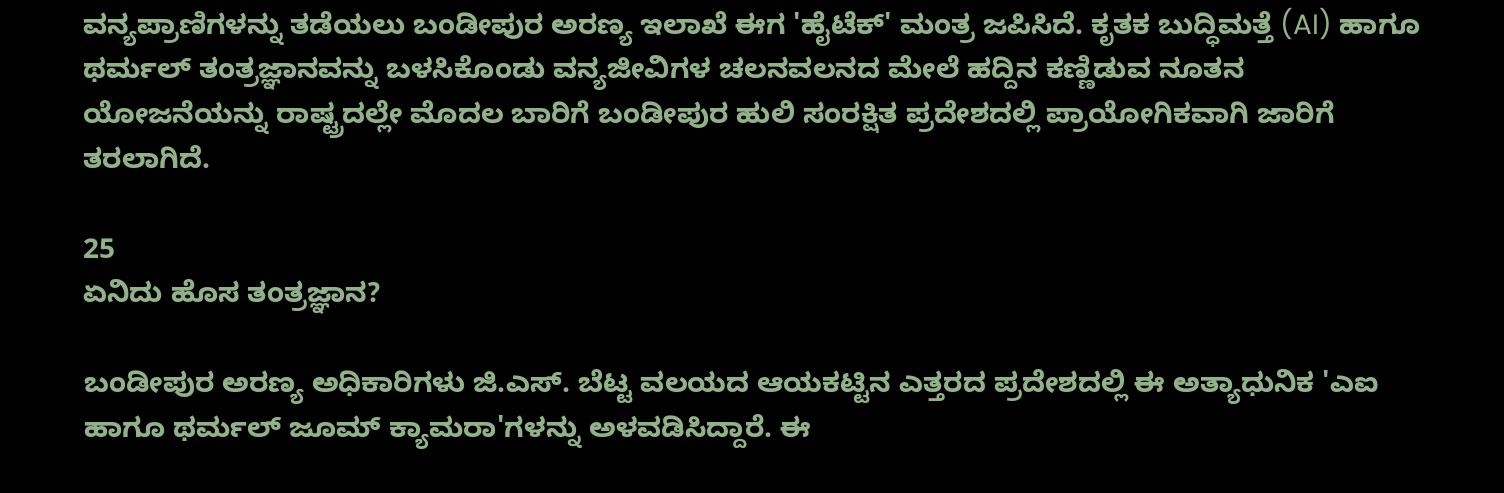ವನ್ಯಪ್ರಾಣಿಗಳನ್ನು ತಡೆಯಲು ಬಂಡೀಪುರ ಅರಣ್ಯ ಇಲಾಖೆ ಈಗ 'ಹೈಟೆಕ್' ಮಂತ್ರ ಜಪಿಸಿದೆ. ಕೃತಕ ಬುದ್ಧಿಮತ್ತೆ (AI) ಹಾಗೂ ಥರ್ಮಲ್ ತಂತ್ರಜ್ಞಾನವನ್ನು ಬಳಸಿಕೊಂಡು ವನ್ಯಜೀವಿಗಳ ಚಲನವಲನದ ಮೇಲೆ ಹದ್ದಿನ ಕಣ್ಣಿಡುವ ನೂತನ ಯೋಜನೆಯನ್ನು ರಾಷ್ಟ್ರದಲ್ಲೇ ಮೊದಲ ಬಾರಿಗೆ ಬಂಡೀಪುರ ಹುಲಿ ಸಂರಕ್ಷಿತ ಪ್ರದೇಶದಲ್ಲಿ ಪ್ರಾಯೋಗಿಕವಾಗಿ ಜಾರಿಗೆ ತರಲಾಗಿದೆ.

25
ಏನಿದು ಹೊಸ ತಂತ್ರಜ್ಞಾನ?

ಬಂಡೀಪುರ ಅರಣ್ಯ ಅಧಿಕಾರಿಗಳು ಜಿ.ಎಸ್. ಬೆಟ್ಟ ವಲಯದ ಆಯಕಟ್ಟಿನ ಎತ್ತರದ ಪ್ರದೇಶದಲ್ಲಿ ಈ ಅತ್ಯಾಧುನಿಕ 'ಎಐ ಹಾಗೂ ಥರ್ಮಲ್ ಜೂಮ್ ಕ್ಯಾಮರಾ'ಗಳನ್ನು ಅಳವಡಿಸಿದ್ದಾರೆ. ಈ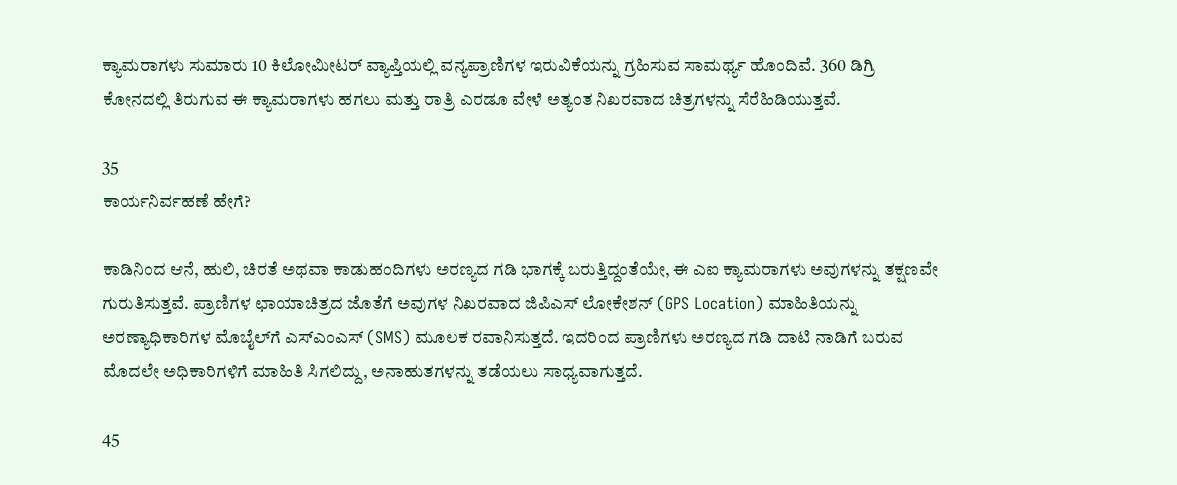ಕ್ಯಾಮರಾಗಳು ಸುಮಾರು 10 ಕಿಲೋಮೀಟರ್ ವ್ಯಾಪ್ತಿಯಲ್ಲಿ ವನ್ಯಪ್ರಾಣಿಗಳ ಇರುವಿಕೆಯನ್ನು ಗ್ರಹಿಸುವ ಸಾಮರ್ಥ್ಯ ಹೊಂದಿವೆ. 360 ಡಿಗ್ರಿ ಕೋನದಲ್ಲಿ ತಿರುಗುವ ಈ ಕ್ಯಾಮರಾಗಳು ಹಗಲು ಮತ್ತು ರಾತ್ರಿ ಎರಡೂ ವೇಳೆ ಅತ್ಯಂತ ನಿಖರವಾದ ಚಿತ್ರಗಳನ್ನು ಸೆರೆಹಿಡಿಯುತ್ತವೆ.

35
ಕಾರ್ಯನಿರ್ವಹಣೆ ಹೇಗೆ?

ಕಾಡಿನಿಂದ ಆನೆ, ಹುಲಿ, ಚಿರತೆ ಅಥವಾ ಕಾಡುಹಂದಿಗಳು ಅರಣ್ಯದ ಗಡಿ ಭಾಗಕ್ಕೆ ಬರುತ್ತಿದ್ದಂತೆಯೇ, ಈ ಎಐ ಕ್ಯಾಮರಾಗಳು ಅವುಗಳನ್ನು ತಕ್ಷಣವೇ ಗುರುತಿಸುತ್ತವೆ. ಪ್ರಾಣಿಗಳ ಛಾಯಾಚಿತ್ರದ ಜೊತೆಗೆ ಅವುಗಳ ನಿಖರವಾದ ಜಿಪಿಎಸ್ ಲೋಕೇಶನ್ (GPS Location) ಮಾಹಿತಿಯನ್ನು ಅರಣ್ಯಾಧಿಕಾರಿಗಳ ಮೊಬೈಲ್‌ಗೆ ಎಸ್‌ಎಂಎಸ್ (SMS) ಮೂಲಕ ರವಾನಿಸುತ್ತದೆ. ಇದರಿಂದ ಪ್ರಾಣಿಗಳು ಅರಣ್ಯದ ಗಡಿ ದಾಟಿ ನಾಡಿಗೆ ಬರುವ ಮೊದಲೇ ಅಧಿಕಾರಿಗಳಿಗೆ ಮಾಹಿತಿ ಸಿಗಲಿದ್ದು, ಅನಾಹುತಗಳನ್ನು ತಡೆಯಲು ಸಾಧ್ಯವಾಗುತ್ತದೆ.

45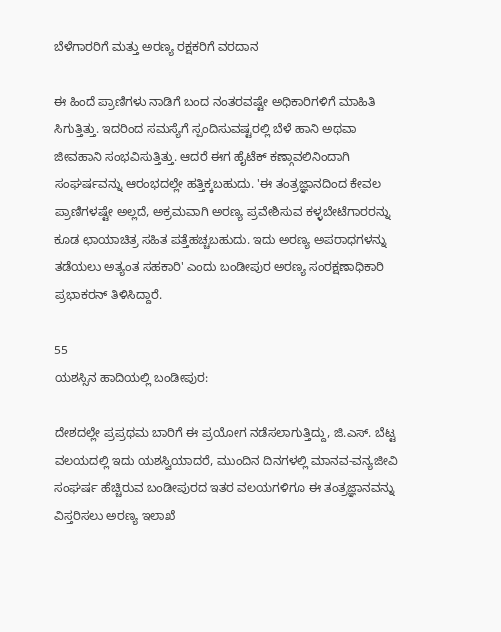ಬೆಳೆಗಾರರಿಗೆ ಮತ್ತು ಅರಣ್ಯ ರಕ್ಷಕರಿಗೆ ವರದಾನ

ಈ ಹಿಂದೆ ಪ್ರಾಣಿಗಳು ನಾಡಿಗೆ ಬಂದ ನಂತರವಷ್ಟೇ ಅಧಿಕಾರಿಗಳಿಗೆ ಮಾಹಿತಿ ಸಿಗುತ್ತಿತ್ತು. ಇದರಿಂದ ಸಮಸ್ಯೆಗೆ ಸ್ಪಂದಿಸುವಷ್ಟರಲ್ಲಿ ಬೆಳೆ ಹಾನಿ ಅಥವಾ ಜೀವಹಾನಿ ಸಂಭವಿಸುತ್ತಿತ್ತು. ಆದರೆ ಈಗ ಹೈಟೆಕ್ ಕಣ್ಗಾವಲಿನಿಂದಾಗಿ ಸಂಘರ್ಷವನ್ನು ಆರಂಭದಲ್ಲೇ ಹತ್ತಿಕ್ಕಬಹುದು. 'ಈ ತಂತ್ರಜ್ಞಾನದಿಂದ ಕೇವಲ ಪ್ರಾಣಿಗಳಷ್ಟೇ ಅಲ್ಲದೆ, ಅಕ್ರಮವಾಗಿ ಅರಣ್ಯ ಪ್ರವೇಶಿಸುವ ಕಳ್ಳಬೇಟೆಗಾರರನ್ನು ಕೂಡ ಛಾಯಾಚಿತ್ರ ಸಹಿತ ಪತ್ತೆಹಚ್ಚಬಹುದು. ಇದು ಅರಣ್ಯ ಅಪರಾಧಗಳನ್ನು ತಡೆಯಲು ಅತ್ಯಂತ ಸಹಕಾರಿ' ಎಂದು ಬಂಡೀಪುರ ಅರಣ್ಯ ಸಂರಕ್ಷಣಾಧಿಕಾರಿ ಪ್ರಭಾಕರನ್ ತಿಳಿಸಿದ್ದಾರೆ.

55
ಯಶಸ್ಸಿನ ಹಾದಿಯಲ್ಲಿ ಬಂಡೀಪುರ:

ದೇಶದಲ್ಲೇ ಪ್ರಪ್ರಥಮ ಬಾರಿಗೆ ಈ ಪ್ರಯೋಗ ನಡೆಸಲಾಗುತ್ತಿದ್ದು, ಜಿ.ಎಸ್. ಬೆಟ್ಟ ವಲಯದಲ್ಲಿ ಇದು ಯಶಸ್ವಿಯಾದರೆ, ಮುಂದಿನ ದಿನಗಳಲ್ಲಿ ಮಾನವ-ವನ್ಯಜೀವಿ ಸಂಘರ್ಷ ಹೆಚ್ಚಿರುವ ಬಂಡೀಪುರದ ಇತರ ವಲಯಗಳಿಗೂ ಈ ತಂತ್ರಜ್ಞಾನವನ್ನು ವಿಸ್ತರಿಸಲು ಅರಣ್ಯ ಇಲಾಖೆ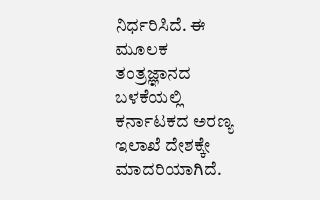ನಿರ್ಧರಿಸಿದೆ. ಈ ಮೂಲಕ ತಂತ್ರಜ್ಞಾನದ ಬಳಕೆಯಲ್ಲಿ ಕರ್ನಾಟಕದ ಅರಣ್ಯ ಇಲಾಖೆ ದೇಶಕ್ಕೇ ಮಾದರಿಯಾಗಿದೆ.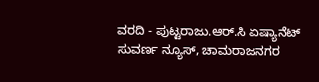ವರದಿ - ಪುಟ್ಟರಾಜು.ಆರ್.ಸಿ ಏಷ್ಯಾನೆಟ್ ಸುವರ್ಣ ನ್ಯೂಸ್, ಚಾಮರಾಜನಗರ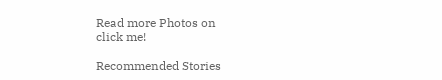Read more Photos on
click me!

Recommended Stories